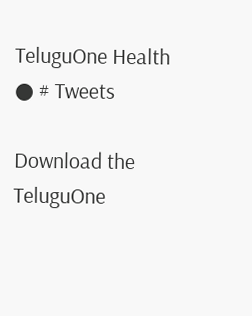TeluguOne Health
● # Tweets

Download the TeluguOne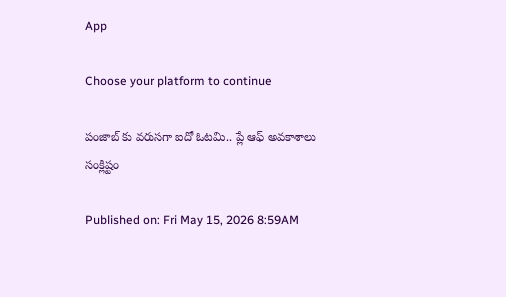App

Choose your platform to continue

పంజాబ్ కు వరుసగా ఐదో ఓటమి.. ప్లే ఆఫ్ అవకాశాలు సంక్లిష్టం

Published on: Fri May 15, 2026 8:59AM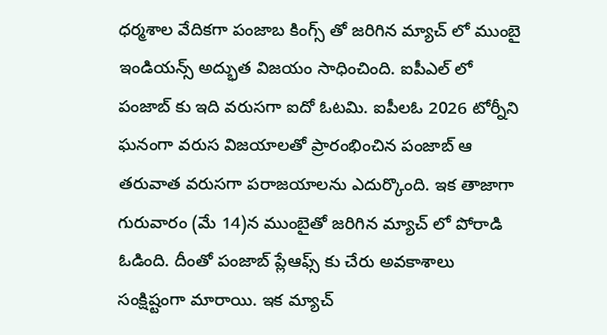ధర్మశాల వేదికగా పంజాబ కింగ్స్ తో జరిగిన మ్యాచ్ లో ముంబై ఇండియన్స్ అద్భుత విజయం సాధించింది. ఐపీఎల్ లో  పంజాబ్ కు ఇది వరుసగా ఐదో ఓటమి. ఐపీలఓ 2026 టోర్నీని ఘనంగా వరుస విజయాలతో ప్రారంభించిన పంజాబ్ ఆ తరువాత వరుసగా పరాజయాలను ఎదుర్కొంది. ఇక తాజాగా గురువారం (మే 14)న ముంబైతో జరిగిన మ్యాచ్ లో పోరాడి ఓడింది. దీంతో పంజాబ్ ప్లేఆఫ్స్ కు చేరు అవకాశాలు సంక్షిష్టంగా మారాయి. ఇక మ్యాచ్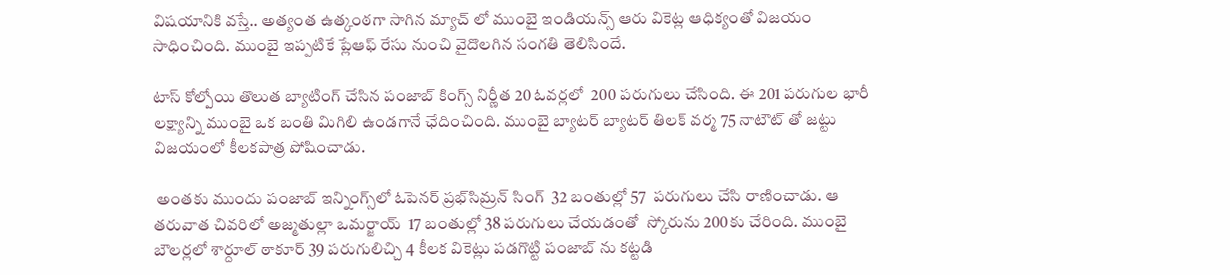విషయానికి వస్తే.. అత్యంత ఉత్కంఠగా సాగిన మ్యాచ్ లో ముంబై ఇండియన్స్ ఆరు వికెట్ల ఆధిక్యంతో విజయం సాధించింది. ముంబై ఇప్పటికే ప్లేఆఫ్ రేసు నుంచి వైదొలగిన సంగతి తెలిసిందే.

టాస్ కోల్పోయి తొలుత బ్యాటింగ్ చేసిన పంజాబ్ కింగ్స్ నిర్ణీత 20 ఓవర్లలో  200 పరుగులు చేసింది. ఈ 201 పరుగుల భారీ లక్ష్యాన్ని ముంబై ఒక బంతి మిగిలి ఉండగానే ఛేదించింది. ముంబై బ్యాటర్ బ్యాటర్ తిలక్ వర్మ 75 నాటౌట్ తో జట్టు విజయంలో కీలకపాత్ర పోషించాడు.

 అంతకు ముందు పంజాబ్ ఇన్నింగ్స్‌లో ఓపెనర్ ప్రభ్‌సిమ్రన్ సింగ్  32 బంతుల్లో 57  పరుగులు చేసి రాణించాడు. ఆ తరువాత చివరిలో అజ్మతుల్లా ఒమర్జాయ్  17 బంతుల్లో 38 పరుగులు చేయడంతో  స్కోరును 200కు చేరింది. ముంబై బౌలర్లలో శార్దూల్ ఠాకూర్ 39 పరుగులిచ్చి 4 కీలక వికెట్లు పడగొట్టి పంజాబ్ ను కట్టడి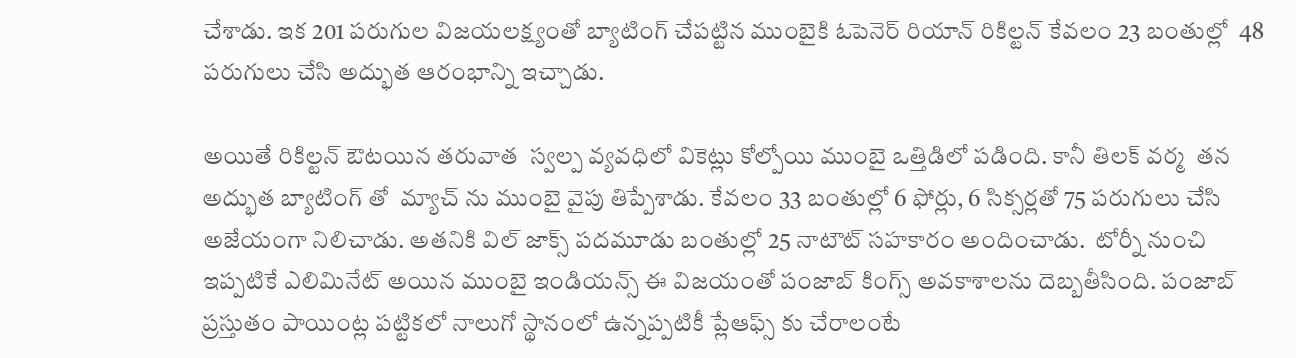చేశాడు. ఇక 201 పరుగుల విజయలక్ష్యంతో బ్యాటింగ్ చేపట్టిన ముంబైకి ఓపెనెర్ రియాన్ రికిల్టన్ కేవలం 23 బంతుల్లో  48 పరుగులు చేసి అద్భుత ఆరంభాన్ని ఇచ్చాడు.

అయితే రికిల్టన్ ఔటయిన తరువాత  స్వల్ప వ్యవధిలో వికెట్లు కోల్పోయి ముంబై ఒత్తిడిలో పడింది. కానీ తిలక్ వర్మ  తన అద్భుత బ్యాటింగ్ తో  మ్యాచ్ ను ముంబై వైపు తిప్పేశాడు. కేవలం 33 బంతుల్లో 6 ఫోర్లు, 6 సిక్సర్లతో 75 పరుగులు చేసి అజేయంగా నిలిచాడు. అతనికి విల్ జాక్స్ పదమూడు బంతుల్లో 25 నాటౌట్ సహకారం అందించాడు.  టోర్నీ నుంచి ఇప్పటికే ఎలిమినేట్ అయిన ముంబై ఇండియన్స్ ఈ విజయంతో పంజాబ్ కింగ్స్ అవకాశాలను దెబ్బతీసింది. పంజాబ్ ప్రస్తుతం పాయింట్ల పట్టికలో నాలుగో స్థానంలో ఉన్నప్పటికీ ప్లేఆఫ్స్ కు చేరాలంటే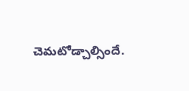చెమటోడ్చాల్సిందే.